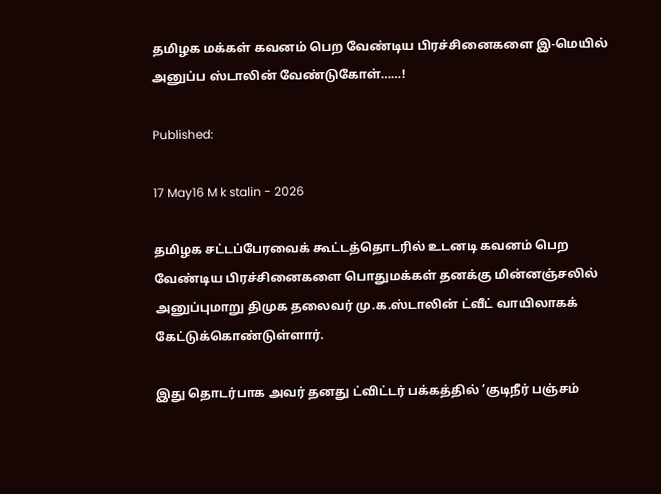தமிழக மக்கள் கவனம் பெற வேண்டிய பிரச்சினைகளை இ-மெயில் அனுப்ப ஸ்டாலின் வேண்டுகோள்……!

Published:

17 May16 M k stalin - 2026

தமிழக சட்டப்பேரவைக் கூட்டத்தொடரில் உடனடி கவனம் பெற வேண்டிய பிரச்சினைகளை பொதுமக்கள் தனக்கு மின்னஞ்சலில் அனுப்புமாறு திமுக தலைவர் மு.க.ஸ்டாலின் ட்வீட் வாயிலாகக் கேட்டுக்கொண்டுள்ளார்.

இது தொடர்பாக அவர் தனது ட்விட்டர் பக்கத்தில் ‘குடிநீர் பஞ்சம்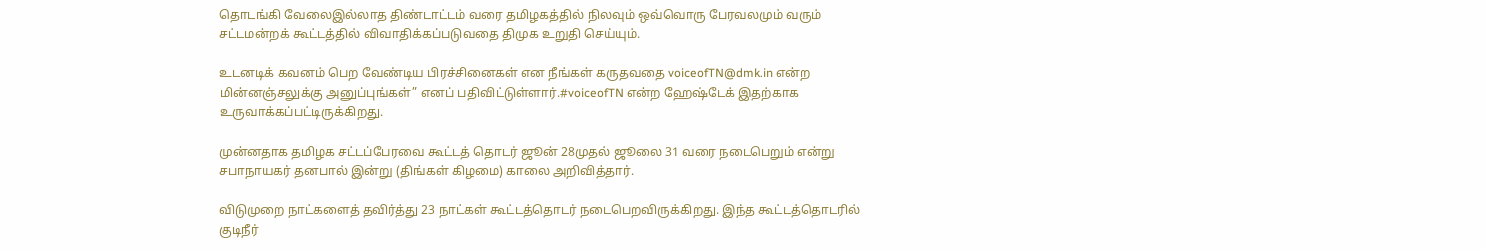தொடங்கி வேலைஇல்லாத திண்டாட்டம் வரை தமிழகத்தில் நிலவும் ஒவ்வொரு பேரவலமும் வரும் சட்டமன்றக் கூட்டத்தில் விவாதிக்கப்படுவதை திமுக உறுதி செய்யும்.

உடனடிக் கவனம் பெற வேண்டிய பிரச்சினைகள் என நீங்கள் கருதவதை voiceofTN@dmk.in என்ற மின்னஞ்சலுக்கு அனுப்புங்கள்” எனப் பதிவிட்டுள்ளார்.#voiceofTN என்ற ஹேஷ்டேக் இதற்காக உருவாக்கப்பட்டிருக்கிறது.

முன்னதாக தமிழக சட்டப்பேரவை கூட்டத் தொடர் ஜூன் 28முதல் ஜூலை 31 வரை நடைபெறும் என்று சபாநாயகர் தனபால் இன்று (திங்கள் கிழமை) காலை அறிவித்தார்.

விடுமுறை நாட்களைத் தவிர்த்து 23 நாட்கள் கூட்டத்தொடர் நடைபெறவிருக்கிறது. இந்த கூட்டத்தொடரில் குடிநீர்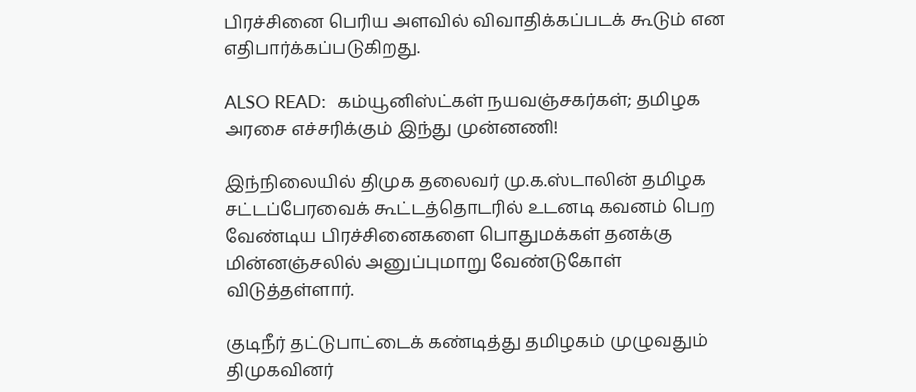பிரச்சினை பெரிய அளவில் விவாதிக்கப்படக் கூடும் என எதிபார்க்கப்படுகிறது.

ALSO READ:  கம்யூனிஸ்ட்கள் நயவஞ்சகர்கள்; தமிழக அரசை எச்சரிக்கும் இந்து முன்னணி!

இந்நிலையில் திமுக தலைவர் மு.க.ஸ்டாலின் தமிழக சட்டப்பேரவைக் கூட்டத்தொடரில் உடனடி கவனம் பெற வேண்டிய பிரச்சினைகளை பொதுமக்கள் தனக்கு மின்னஞ்சலில் அனுப்புமாறு வேண்டுகோள் விடுத்தள்ளார்.

குடிநீர் தட்டுபாட்டைக் கண்டித்து தமிழகம் முழுவதும் திமுகவினர்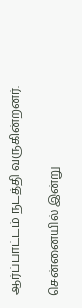ஆர்ப்பாட்டம் நடத்தி வருகின்றனர்.

சென்னையில் இன்று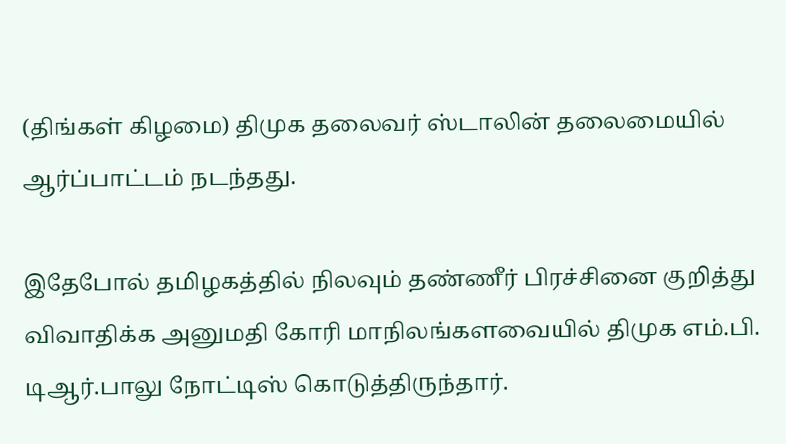(திங்கள் கிழமை) திமுக தலைவர் ஸ்டாலின் தலைமையில் ஆர்ப்பாட்டம் நடந்தது.

இதேபோல் தமிழகத்தில் நிலவும் தண்ணீர் பிரச்சினை குறித்து விவாதிக்க அனுமதி கோரி மாநிலங்களவையில் திமுக எம்.பி. டிஆர்.பாலு நோட்டிஸ் கொடுத்திருந்தார்.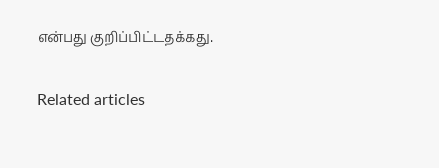என்பது குறிப்பிட்டதக்கது.

Related articles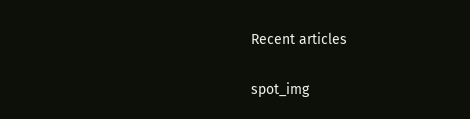Recent articles

spot_img